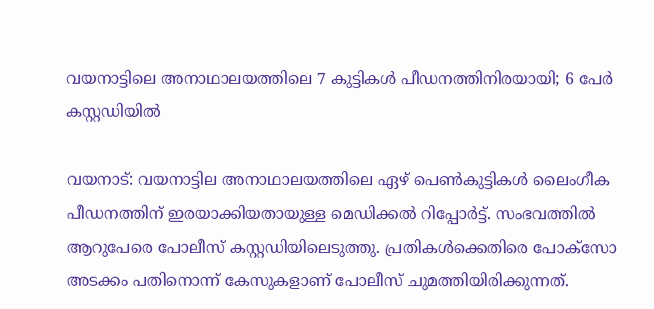വയനാട്ടിലെ അനാഥാലയത്തിലെ 7 കുട്ടികള്‍ പീഡനത്തിനിരയായി; 6 പേര്‍ കസ്റ്റഡിയില്‍

വയനാട്: വയനാട്ടില അനാഥാലയത്തിലെ ഏഴ് പെണ്‍കുട്ടികള്‍ ലൈംഗീക പീഡനത്തിന് ഇരയാക്കിയതായുള്ള മെഡിക്കല്‍ റിപ്പോര്‍ട്ട്. സംഭവത്തില്‍ ആറുപേരെ പോലീസ് കസ്റ്റഡിയിലെടുത്തു. പ്രതികള്‍ക്കെതിരെ പോക്‌സോ അടക്കം പതിനൊന്ന് കേസുകളാണ് പോലീസ് ചുമത്തിയിരിക്കുന്നത്.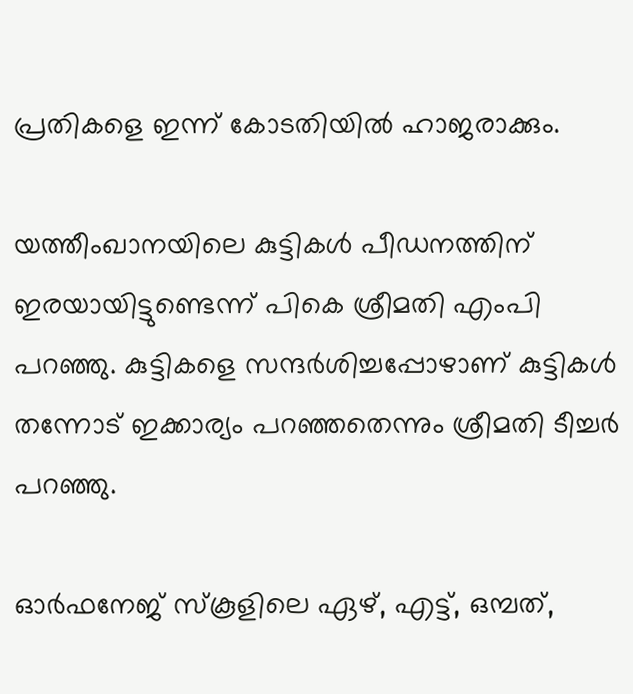പ്രതികളെ ഇന്ന് കോടതിയില്‍ ഹാജരാക്കും.

യത്തീംഖാനയിലെ കുട്ടികള്‍ പീഡനത്തിന് ഇരയായിട്ടുണ്ടെന്ന് പികെ ശ്രീമതി എംപി പറഞ്ഞു. കുട്ടികളെ സന്ദര്‍ശിച്ചപ്പോഴാണ് കുട്ടികള്‍ തന്നോട് ഇക്കാര്യം പറഞ്ഞതെന്നും ശ്രീമതി ടീച്ചര്‍ പറഞ്ഞു.

ഓര്‍ഫനേജ് സ്കൂളിലെ ഏഴ്, എട്ട്, ഒമ്പത്,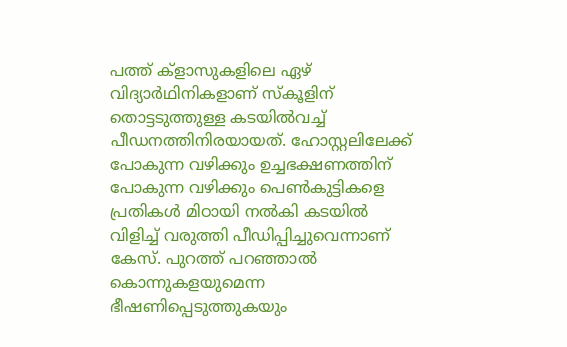പത്ത് ക്ളാസുകളിലെ ഏഴ് വിദ്യാര്‍ഥിനികളാണ് സ്കൂളിന് തൊട്ടടുത്തുള്ള കടയില്‍വച്ച് പീഡനത്തിനിരയായത്. ഹോസ്റ്റലിലേക്ക് പോകുന്ന വഴിക്കും ഉച്ചഭക്ഷണത്തിന് പോകുന്ന വഴിക്കും പെണ്‍കുട്ടികളെ പ്രതികള്‍ മിഠായി നല്‍കി കടയില്‍ വിളിച്ച് വരുത്തി പീഡിപ്പിച്ചുവെന്നാണ് കേസ്. പുറത്ത് പറഞ്ഞാല്‍ കൊന്നുകളയുമെന്ന ഭീഷണിപ്പെടുത്തുകയും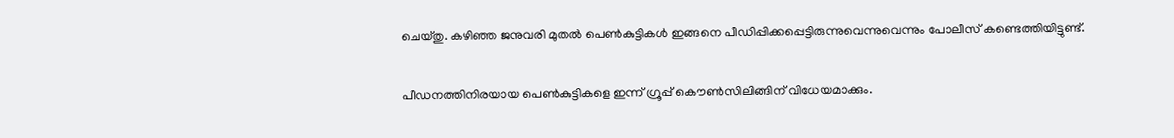ചെയ്തു. കഴിഞ്ഞ ജനുവരി മുതല്‍ പെണ്‍കുട്ടികള്‍ ഇങ്ങനെ പീഡിപ്പിക്കപ്പെട്ടിരുന്നുവെന്നുവെന്നും പോലീസ് കണ്ടെത്തിയിട്ടുണ്ട്.

പീഡനത്തിനിരയായ പെണ്‍കുട്ടികളെ ഇന്ന് ഗ്രൂപ്പ് കൌണ്‍സിലിങ്ങിന് വിധേയമാക്കും.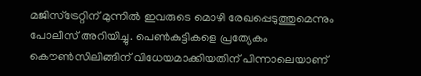മജിസ്ട്രേറ്റിന് മുന്നില്‍ ഇവരുടെ മൊഴി രേഖപ്പെടുത്തുമെന്നും പോലീസ് അറിയിച്ചു. പെണ്‍കുട്ടികളെ പ്രത്യേകം കൌണ്‍സിലിങ്ങിന് വിധേയമാക്കിയതിന് പിന്നാലെയാണ്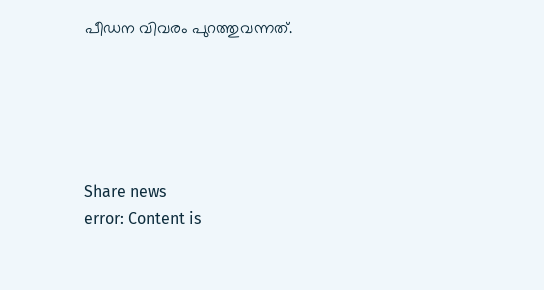പീഡന വിവരം പുറത്തുവന്നത്.





Share news
error: Content is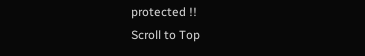protected !!
Scroll to Top